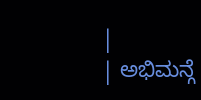|
| ಅಭಿಮನ್ಗೆ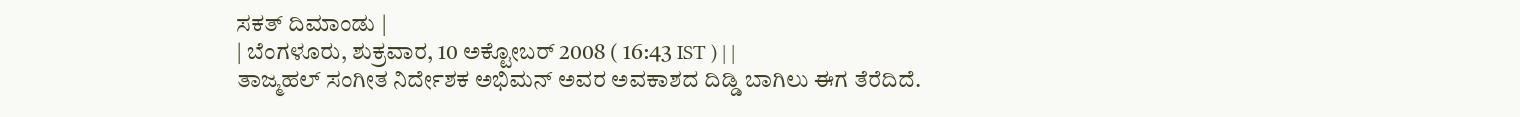ಸಕತ್ ದಿಮಾಂಡು |
| ಬೆಂಗಳೂರು, ಶುಕ್ರವಾರ, 10 ಅಕ್ಟೋಬರ್ 2008 ( 16:43 IST ) | |
ತಾಜ್ಮಹಲ್ ಸಂಗೀತ ನಿರ್ದೇಶಕ ಅಭಿಮನ್ ಅವರ ಅವಕಾಶದ ದಿಡ್ಡಿ ಬಾಗಿಲು ಈಗ ತೆರೆದಿದೆ.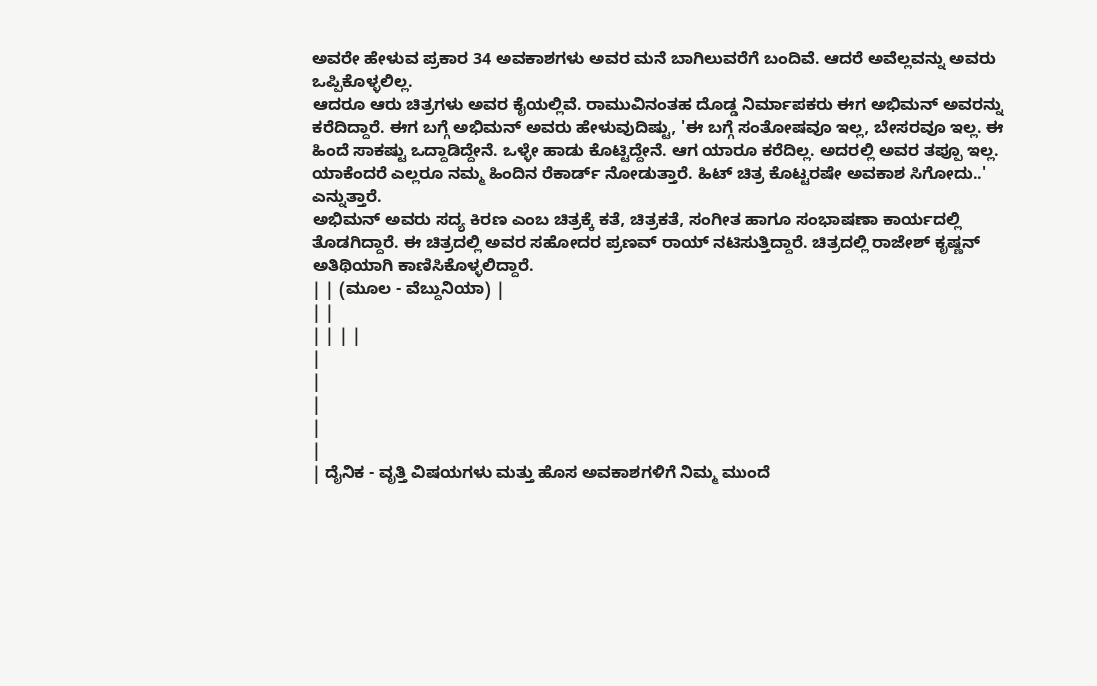ಅವರೇ ಹೇಳುವ ಪ್ರಕಾರ 34 ಅವಕಾಶಗಳು ಅವರ ಮನೆ ಬಾಗಿಲುವರೆಗೆ ಬಂದಿವೆ. ಆದರೆ ಅವೆಲ್ಲವನ್ನು ಅವರು ಒಪ್ಪಿಕೊಳ್ಳಲಿಲ್ಲ.
ಆದರೂ ಆರು ಚಿತ್ರಗಳು ಅವರ ಕೈಯಲ್ಲಿವೆ. ರಾಮುವಿನಂತಹ ದೊಡ್ಡ ನಿರ್ಮಾಪಕರು ಈಗ ಅಭಿಮನ್ ಅವರನ್ನು ಕರೆದಿದ್ದಾರೆ. ಈಗ ಬಗ್ಗೆ ಅಭಿಮನ್ ಅವರು ಹೇಳುವುದಿಷ್ಟು, 'ಈ ಬಗ್ಗೆ ಸಂತೋಷವೂ ಇಲ್ಲ, ಬೇಸರವೂ ಇಲ್ಲ. ಈ ಹಿಂದೆ ಸಾಕಷ್ಟು ಒದ್ದಾಡಿದ್ದೇನೆ. ಒಳ್ಳೇ ಹಾಡು ಕೊಟ್ಟಿದ್ದೇನೆ. ಆಗ ಯಾರೂ ಕರೆದಿಲ್ಲ. ಅದರಲ್ಲಿ ಅವರ ತಪ್ಪೂ ಇಲ್ಲ. ಯಾಕೆಂದರೆ ಎಲ್ಲರೂ ನಮ್ಮ ಹಿಂದಿನ ರೆಕಾರ್ಡ್ ನೋಡುತ್ತಾರೆ. ಹಿಟ್ ಚಿತ್ರ ಕೊಟ್ಟರಷೇ ಅವಕಾಶ ಸಿಗೋದು..' ಎನ್ನುತ್ತಾರೆ.
ಅಭಿಮನ್ ಅವರು ಸದ್ಯ ಕಿರಣ ಎಂಬ ಚಿತ್ರಕ್ಕೆ ಕತೆ, ಚಿತ್ರಕತೆ, ಸಂಗೀತ ಹಾಗೂ ಸಂಭಾಷಣಾ ಕಾರ್ಯದಲ್ಲಿ ತೊಡಗಿದ್ದಾರೆ. ಈ ಚಿತ್ರದಲ್ಲಿ ಅವರ ಸಹೋದರ ಪ್ರಣವ್ ರಾಯ್ ನಟಿಸುತ್ತಿದ್ದಾರೆ. ಚಿತ್ರದಲ್ಲಿ ರಾಜೇಶ್ ಕೃಷ್ಣನ್ ಅತಿಥಿಯಾಗಿ ಕಾಣಿಸಿಕೊಳ್ಳಲಿದ್ದಾರೆ.
| | (ಮೂಲ - ವೆಬ್ದುನಿಯಾ) |
| |
| | | |
|
|
|
|
|
| ದೈನಿಕ - ವೃತ್ತಿ ವಿಷಯಗಳು ಮತ್ತು ಹೊಸ ಅವಕಾಶಗಳಿಗೆ ನಿಮ್ಮ ಮುಂದೆ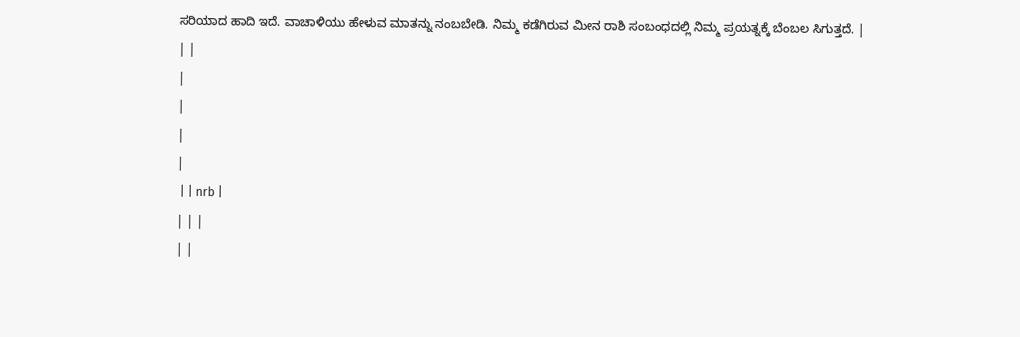ಸರಿಯಾದ ಹಾದಿ ಇದೆ. ವಾಚಾಳಿಯು ಹೇಳುವ ಮಾತನ್ನು ನಂಬಬೇಡಿ. ನಿಮ್ಮ ಕಡೆಗಿರುವ ಮೀನ ರಾಶಿ ಸಂಬಂಧದಲ್ಲಿ ನಿಮ್ಮ ಪ್ರಯತ್ನಕ್ಕೆ ಬೆಂಬಲ ಸಿಗುತ್ತದೆ. |
| |
|
|
|
|
 | | nrb |
| | |
| |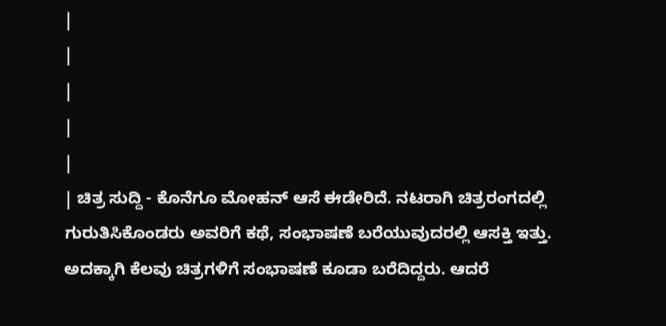|
|
|
|
|
| ಚಿತ್ರ ಸುದ್ದಿ - ಕೊನೆಗೂ ಮೋಹನ್ ಆಸೆ ಈಡೇರಿದೆ. ನಟರಾಗಿ ಚಿತ್ರರಂಗದಲ್ಲಿ ಗುರುತಿಸಿಕೊಂಡರು ಅವರಿಗೆ ಕಥೆ, ಸಂಭಾಷಣೆ ಬರೆಯುವುದರಲ್ಲಿ ಆಸಕ್ತಿ ಇತ್ತು. ಅದಕ್ಕಾಗಿ ಕೆಲವು ಚಿತ್ರಗಳಿಗೆ ಸಂಭಾಷಣೆ ಕೂಡಾ ಬರೆದಿದ್ದರು. ಆದರೆ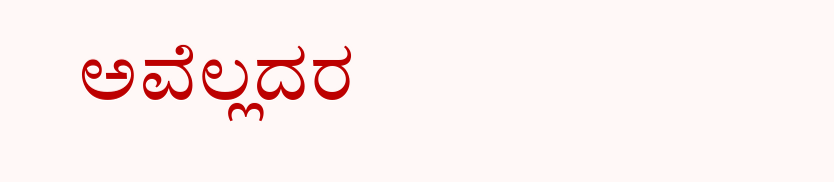ಅವೆಲ್ಲದರ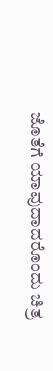ಜೊತೆಗೆ ಯಾವುದಾದರೊಂದು ಚಿತ್ರ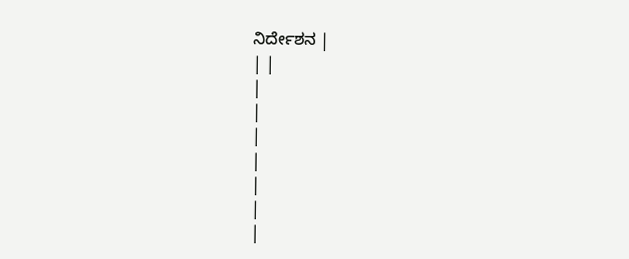ನಿರ್ದೇಶನ |
| |
|
|
|
|
|
|
|